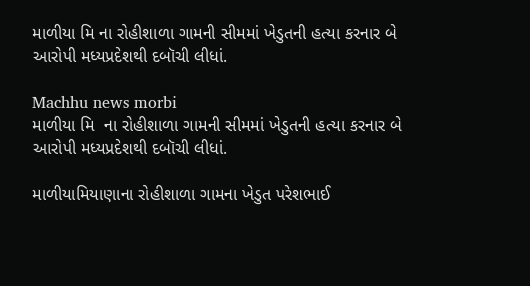માળીયા મિ ના રોહીશાળા ગામની સીમમાં ખેડુતની હત્યા કરનાર બે આરોપી મધ્યપ્રદેશથી દબૉચી લીધાં.

Machhu news morbi
માળીયા મિ  ના રોહીશાળા ગામની સીમમાં ખેડુતની હત્યા કરનાર બે આરોપી મધ્યપ્રદેશથી દબૉચી લીધાં.

માળીયામિયાણાના રોહીશાળા ગામના ખેડુત પરેશભાઈ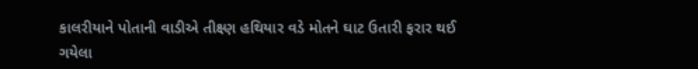કાલરીયાને પોતાની વાડીએ તીક્ષ્ણ હથિયાર વડે મોતને ઘાટ ઉતારી ફરાર થઈ ગયેલા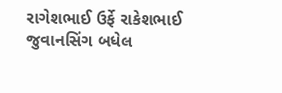રાગેશભાઈ ઉર્ફે રાકેશભાઈ જુવાનસિંગ બધેલ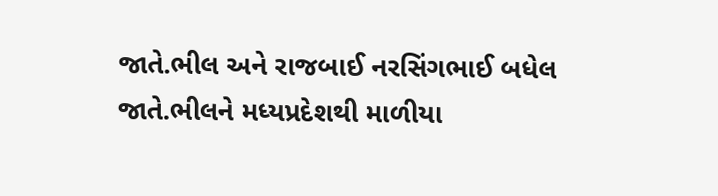જાતે.ભીલ અને રાજબાઈ નરસિંગભાઈ બધેલ જાતે.ભીલને મધ્યપ્રદેશથી માળીયા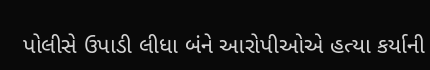પોલીસે ઉપાડી લીધા બંને આરોપીઓએ હત્યા કર્યાની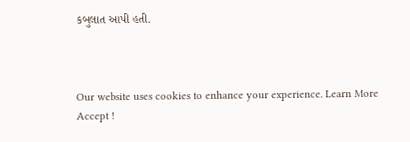કબુલાત આપી હતી.



Our website uses cookies to enhance your experience. Learn More
Accept !